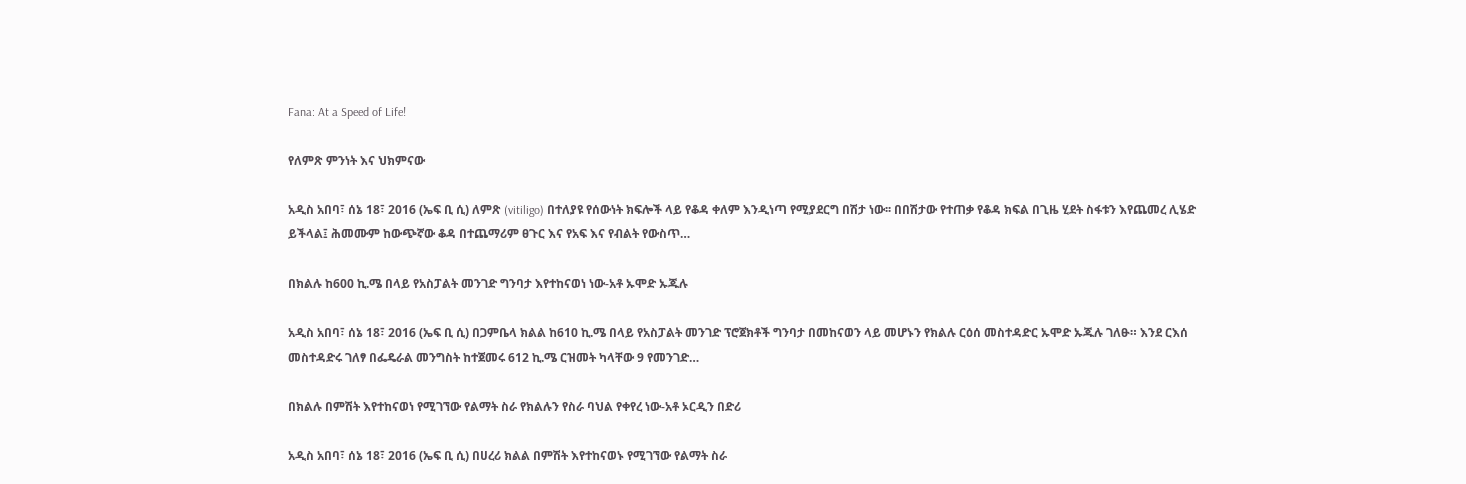Fana: At a Speed of Life!

የለምጽ ምንነት እና ህክምናው

አዲስ አበባ፣ ሰኔ 18፣ 2016 (ኤፍ ቢ ሲ) ለምጽ (vitiligo) በተለያዩ የሰውነት ክፍሎች ላይ የቆዳ ቀለም እንዲነጣ የሚያደርግ በሽታ ነው፡፡ በበሽታው የተጠቃ የቆዳ ክፍል በጊዜ ሂደት ስፋቱን እየጨመረ ሊሄድ ይችላል፤ ሕመሙም ከውጭኛው ቆዳ በተጨማሪም ፀጉር እና የአፍ እና የብልት የውስጥ…

በክልሉ ከ600 ኪ.ሜ በላይ የአስፓልት መንገድ ግንባታ እየተከናወነ ነው-አቶ ኡሞድ ኡጁሉ

አዲስ አበባ፣ ሰኔ 18፣ 2016 (ኤፍ ቢ ሲ) በጋምቤላ ክልል ከ610 ኪ.ሜ በላይ የአስፓልት መንገድ ፕሮጀክቶች ግንባታ በመከናወን ላይ መሆኑን የክልሉ ርዕሰ መስተዳድር ኡሞድ ኡጁሉ ገለፁ። እንደ ርእሰ መስተዳድሩ ገለፃ በፌዴራል መንግስት ከተጀመሩ 612 ኪ.ሜ ርዝመት ካላቸው 9 የመንገድ…

በክልሉ በምሽት እየተከናወነ የሚገኘው የልማት ስራ የክልሉን የስራ ባህል የቀየረ ነው-አቶ ኦርዲን በድሪ

አዲስ አበባ፣ ሰኔ 18፣ 2016 (ኤፍ ቢ ሲ) በሀረሪ ክልል በምሽት እየተከናወኑ የሚገኘው የልማት ስራ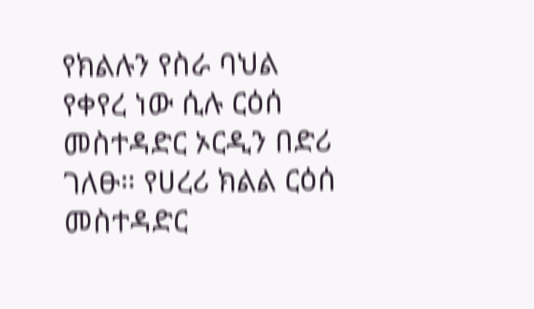የክልሉን የስራ ባህል የቀየረ ነው ሲሉ ርዕሰ መስተዳድር ኦርዲን በድሪ ገለፁ። የሀረሪ ክልል ርዕሰ መስተዳድር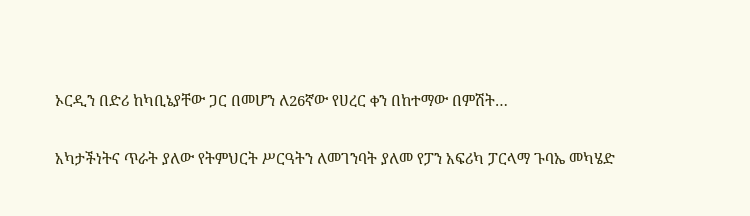ኦርዲን በድሪ ከካቢኔያቸው ጋር በመሆን ለ26ኛው የሀረር ቀን በከተማው በምሽት…

አካታችነትና ጥራት ያለው የትምህርት ሥርዓትን ለመገንባት ያለመ የፓን አፍሪካ ፓርላማ ጉባኤ መካሄድ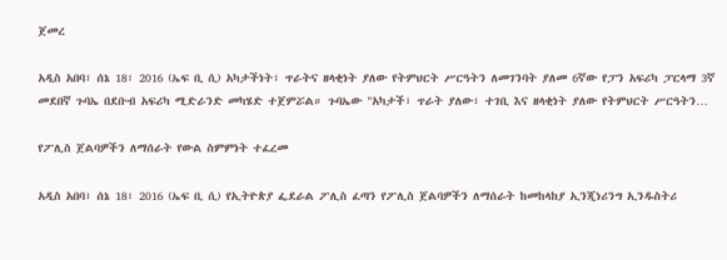ጀመረ

አዲስ አበባ፣ ሰኔ 18፣ 2016 (ኤፍ ቢ ሲ) አካታችነት፣ ጥራትና ዘላቂነት ያለው የትምህርት ሥርዓትን ለመገንባት ያለመ 6ኛው የፓን አፍሪካ ፓርላማ 3ኛ መደበኛ ጉባኤ በደቡብ አፍሪካ ሚድራንድ መካሄድ ተጀምሯል። ጉባኤው "አካታች፣ ጥራት ያለው፣ ተገቢ እና ዘላቂነት ያለው የትምህርት ሥርዓትን…

የፖሊስ ጀልባዎችን ለማሰራት የውል ስምምነት ተፈረመ

አዲስ አበባ፣ ሰኔ 18፣ 2016 (ኤፍ ቢ ሲ) የኢትዮጵያ ፌደራል ፖሊስ ፈጣን የፖሊስ ጀልባዎችን ለማሰራት ከመከላከያ ኢንጂነሪንግ ኢንዱስትሪ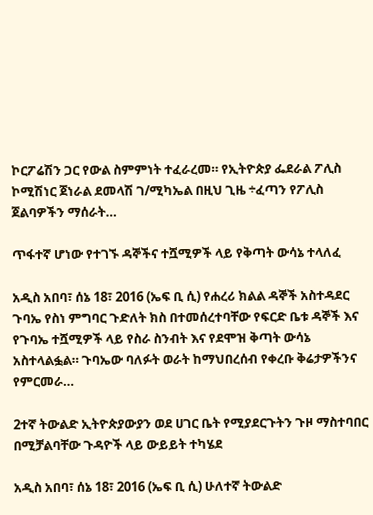ኮርፖሬሽን ጋር የውል ስምምነት ተፈራረመ። የኢትዮጵያ ፌደራል ፖሊስ ኮሚሽነር ጀነራል ደመላሽ ገ/ሚካኤል በዚህ ጊዜ ÷ፈጣን የፖሊስ ጀልባዎችን ማሰራት…

ጥፋተኛ ሆነው የተገኙ ዳኞችና ተሿሚዎች ላይ የቅጣት ውሳኔ ተላለፈ

አዲስ አበባ፣ ሰኔ 18፣ 2016 (ኤፍ ቢ ሲ) የሐረሪ ክልል ዳኞች አስተዳደር ጉባኤ የስነ ምግባር ጉድለት ክስ በተመሰረተባቸው የፍርድ ቤቱ ዳኞች እና የጉባኤ ተሿሚዎች ላይ የስራ ስንብት እና የደሞዝ ቅጣት ውሳኔ አስተላልፏል። ጉባኤው ባለፉት ወራት ከማህበረሰብ የቀረቡ ቅሬታዎችንና የምርመራ…

2ተኛ ትውልድ ኢትዮጵያውያን ወደ ሀገር ቤት የሚያደርጉትን ጉዞ ማስተባበር በሚቻልባቸው ጉዳዮች ላይ ውይይት ተካሄደ

አዲስ አበባ፣ ሰኔ 18፣ 2016 (ኤፍ ቢ ሲ) ሁለተኛ ትውልድ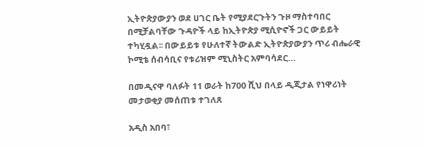ኢትዮጵያውያን ወደ ሀገር ቤት የሚያደርጉትን ጉዞ ማስተባበር በሚቻልባቸው ጉዳዮች ላይ ከኢትዮጵያ ሚሲዮኖች ጋር ውይይት ተካሂዷል፡፡ በውይይቱ የሁለተኛ ትውልድ ኢትዮጵያውያን ጥሪ ብሔራዊ ኮሚቴ ሰብሳቢና የቱሪዝም ሚኒስትር አምባሳደር…

በመዲናዋ ባለፉት 11 ወራት ከ700 ሺህ በላይ ዲጂታል የነዋሪነት መታወቂያ መሰጠቱ ተገለጸ

አዲስ አበባ፣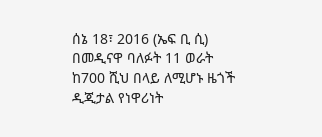ሰኔ 18፣ 2016 (ኤፍ ቢ ሲ) በመዲናዋ ባለፉት 11 ወራት ከ700 ሺህ በላይ ለሚሆኑ ዜጎች ዲጂታል የነዋሪነት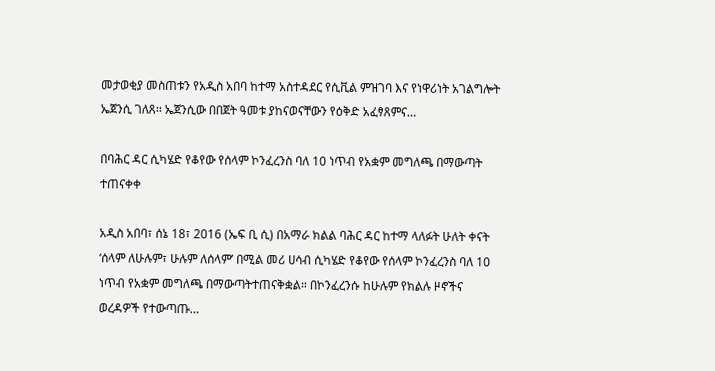መታወቂያ መስጠቱን የአዲስ አበባ ከተማ አስተዳደር የሲቪል ምዝገባ እና የነዋሪነት አገልግሎት ኤጀንሲ ገለጸ፡፡ ኤጀንሲው በበጀት ዓመቱ ያከናወናቸውን የዕቅድ አፈፃጸምና…

በባሕር ዳር ሲካሄድ የቆየው የሰላም ኮንፈረንስ ባለ 10 ነጥብ የአቋም መግለጫ በማውጣት ተጠናቀቀ

አዲስ አበባ፣ ሰኔ 18፣ 2016 (ኤፍ ቢ ሲ) በአማራ ክልል ባሕር ዳር ከተማ ላለፉት ሁለት ቀናት ‘ሰላም ለሁሉም፣ ሁሉም ለሰላም’ በሚል መሪ ሀሳብ ሲካሄድ የቆየው የሰላም ኮንፈረንስ ባለ 10 ነጥብ የአቋም መግለጫ በማውጣትተጠናቅቋል። በኮንፈረንሱ ከሁሉም የክልሉ ዞኖችና ወረዳዎች የተውጣጡ…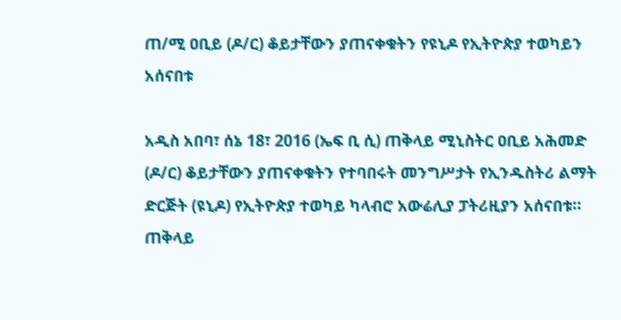ጠ/ሚ ዐቢይ (ዶ/ር) ቆይታቸውን ያጠናቀቁትን የዩኒዶ የኢትዮጵያ ተወካይን አሰናበቱ

አዲስ አበባ፣ ሰኔ 18፣ 2016 (ኤፍ ቢ ሲ) ጠቅላይ ሚኒስትር ዐቢይ አሕመድ (ዶ/ር) ቆይታቸውን ያጠናቀቁትን የተባበሩት መንግሥታት የኢንዱስትሪ ልማት ድርጅት (ዩኒዶ) የኢትዮጵያ ተወካይ ካላብሮ አውሬሊያ ፓትሪዚያን አሰናበቱ። ጠቅላይ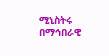ሚኒስትሩ በማኅበራዊ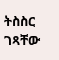ትስስር ገጻቸው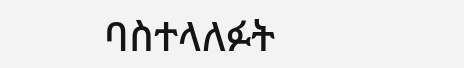ባስተላለፉት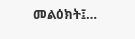መልዕክት፤…